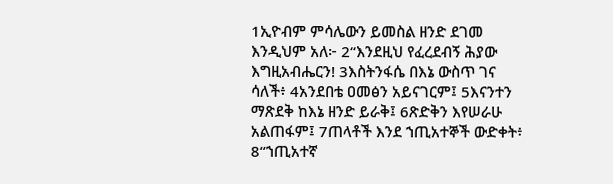1ኢዮብም ምሳሌውን ይመስል ዘንድ ደገመ እንዲህም አለ፦ 2“እንደዚህ የፈረደብኝ ሕያው እግዚአብሔርን! 3እስትንፋሴ በእኔ ውስጥ ገና ሳለች፥ 4አንደበቴ ዐመፅን አይናገርም፤ 5እናንተን ማጽደቅ ከእኔ ዘንድ ይራቅ፤ 6ጽድቅን እየሠራሁ አልጠፋም፤ 7ጠላቶች እንደ ኀጢአተኞች ውድቀት፥ 8“ኀጢአተኛ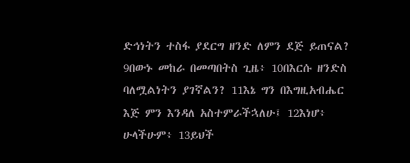ድኅነትን ተስፋ ያደርግ ዘንድ ለምን ደጅ ይጠናል? 9በውኑ መከራ በመጣበትስ ጊዜ፥ 10በእርሱ ዘንድስ ባለሟልነትን ያገኛልን? 11እኔ ግን በእግዚአብሔር እጅ ምን እንዳለ አስተምራችኋለሁ፤ 12እነሆ፥ ሁላችሁም፥ 13ይህች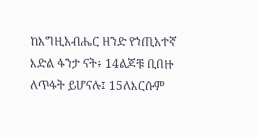ከእግዚአብሔር ዘንድ የኀጢአተኛ እድል ፋንታ ናት፥ 14ልጆቹ ቢበዙ ለጥፋት ይሆናሉ፤ 15ለእርሱም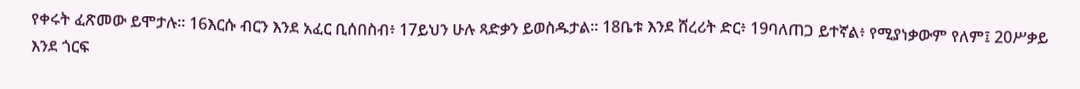የቀሩት ፈጽመው ይሞታሉ። 16እርሱ ብርን እንደ አፈር ቢሰበስብ፥ 17ይህን ሁሉ ጻድቃን ይወስዱታል። 18ቤቱ እንደ ሸረሪት ድር፥ 19ባለጠጋ ይተኛል፥ የሚያነቃውም የለም፤ 20ሥቃይ እንደ ጎርፍ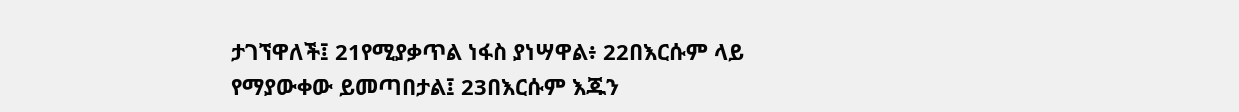ታገኘዋለች፤ 21የሚያቃጥል ነፋስ ያነሣዋል፥ 22በእርሱም ላይ የማያውቀው ይመጣበታል፤ 23በእርሱም እጁን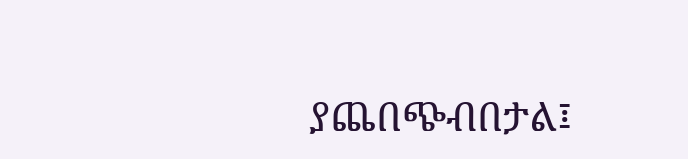ያጨበጭብበታል፤